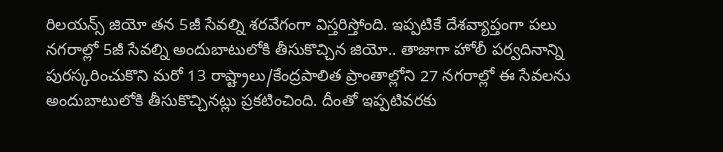రిలయన్స్ జియో తన 5జీ సేవల్ని శరవేగంగా విస్తరిస్తోంది. ఇప్పటికే దేశవ్యాప్తంగా పలు నగరాల్లో 5జీ సేవల్ని అందుబాటులోకి తీసుకొచ్చిన జియో.. తాజాగా హోలీ పర్వదినాన్ని పురస్కరించుకొని మరో 13 రాష్ట్రాలు/కేంద్రపాలిత ప్రాంతాల్లోని 27 నగరాల్లో ఈ సేవలను అందుబాటులోకి తీసుకొచ్చినట్లు ప్రకటించింది. దీంతో ఇప్పటివరకు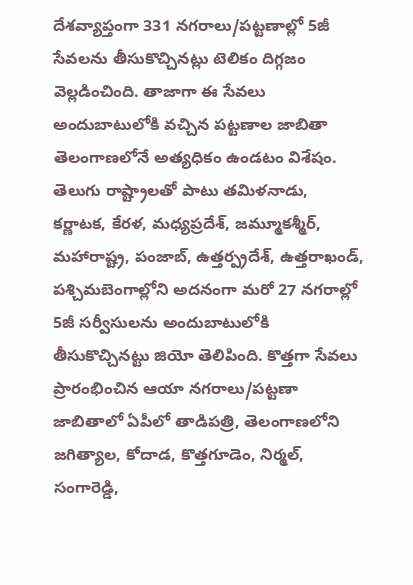దేశవ్యాప్తంగా 331 నగరాలు/పట్టణాల్లో 5జీ సేవలను తీసుకొచ్చినట్లు టెలికం దిగ్గజం వెల్లడించింది. తాజాగా ఈ సేవలు అందుబాటులోకి వచ్చిన పట్టణాల జాబితా తెలంగాణలోనే అత్యధికం ఉండటం విశేషం. తెలుగు రాష్ట్రాలతో పాటు తమిళనాడు, కర్ణాటక, కేరళ, మధ్యప్రదేశ్, జమ్మూకశ్మీర్, మహారాష్ట్ర, పంజాబ్, ఉత్తర్ప్రదేశ్, ఉత్తరాఖండ్, పశ్చిమబెంగాల్లోని అదనంగా మరో 27 నగరాల్లో 5జీ సర్వీసులను అందుబాటులోకి తీసుకొచ్చినట్టు జియో తెలిపింది. కొత్తగా సేవలు ప్రారంభించిన ఆయా నగరాలు/పట్టణా జాబితాలో ఏపీలో తాడిపత్రి, తెలంగాణలోని జగిత్యాల, కోదాడ, కొత్తగూడెం, నిర్మల్, సంగారెడ్డి,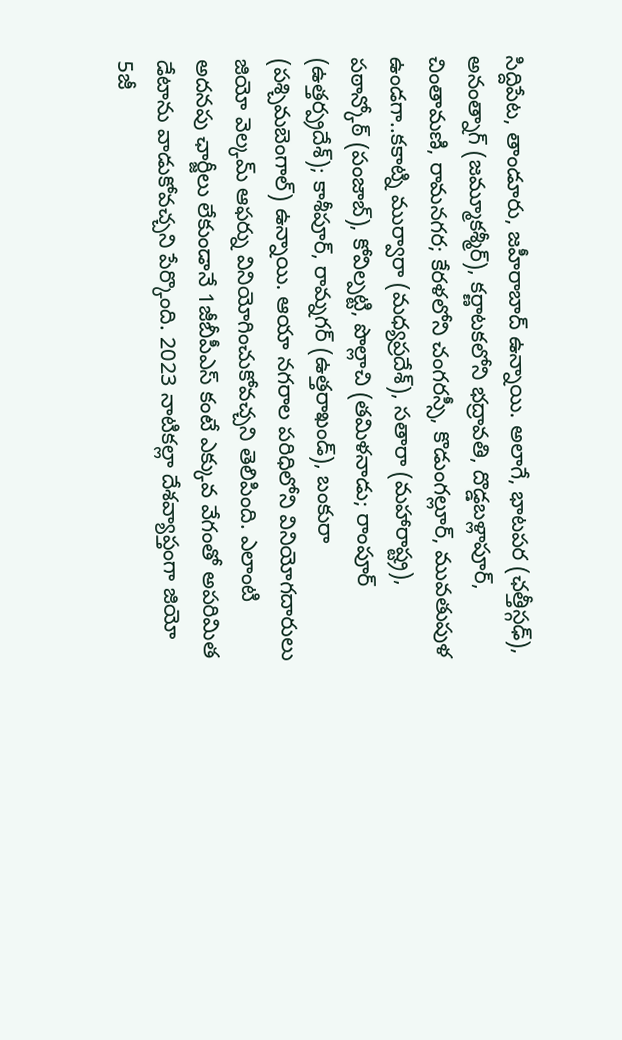సిద్దిపేట, తాండూరు, జహీరాబాద్ ఉన్నాయి. అలాగే, భాటపర (ఛత్తీస్గఢ్), అనంత్నాగ్ (జమ్మూకశ్మీర్), కర్ణాటకలోని భద్రావతి, దొడ్డబళ్లాపూర్, చింతామణి, రామనగర; కేరళలోని చంగరస్సీ, కొడుంగల్లూర్, మువతుపుళ ఉండగా..కకాట్ని ముర్వారా (మధ్యప్రదేశ్), సతారా (మహారాష్ట్ర), పఠాన్కోఠ్ (పంజాబ్), కోవిల్పట్టి, పొల్లాచి (తమిళనాడు; రాంపూర్ (ఉత్తర్ప్రదేశ్); కాశీపూర్, రామ్నగర్ (ఉత్తరాఖండ్), బంకురా (పశ్చిమబెంగాల్) ఉన్నాయి. ఆయా నగరాల పరిధిలోని వినియోగదారులు జియో వెల్కమ్ ఆఫర్ను వినియోగించుకోవచ్చని తెలిపింది. ఎలాంటి అదనపు ఛార్జీలు లేకుండానే 1జీబీపీఎస్ కంటే ఎక్కువ వేగంతో అపరిమిత డేటాను వాడుకోవచ్చని పేర్కొంది. 2023 నాటికల్లా దేశవ్యాప్తంగా జియో 5జీ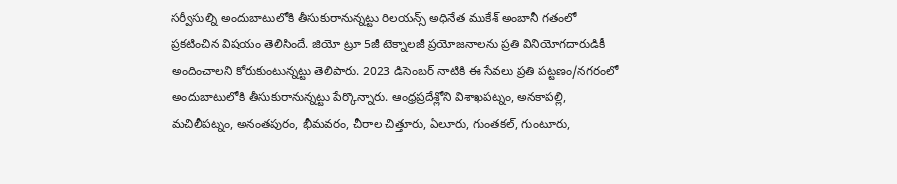సర్వీసుల్ని అందుబాటులోకి తీసుకురానున్నట్టు రిలయన్స్ అధినేత ముకేశ్ అంబానీ గతంలో ప్రకటించిన విషయం తెలిసిందే. జియో ట్రూ 5జీ టెక్నాలజీ ప్రయోజనాలను ప్రతి వినియోగదారుడికీ అందించాలని కోరుకుంటున్నట్టు తెలిపారు. 2023 డిసెంబర్ నాటికి ఈ సేవలు ప్రతి పట్టణం/నగరంలో అందుబాటులోకి తీసుకురానున్నట్టు పేర్కొన్నారు. ఆంధ్రప్రదేశ్లోని విశాఖపట్నం, అనకాపల్లి, మచిలీపట్నం, అనంతపురం, భీమవరం, చీరాల చిత్తూరు, ఏలూరు, గుంతకల్, గుంటూరు,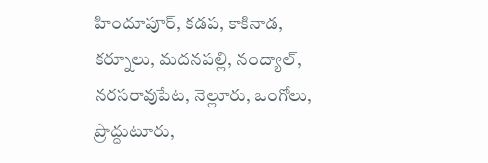హిందూపూర్, కడప, కాకినాడ, కర్నూలు, మదనపల్లి, నంద్యాల్, నరసరావుపేట, నెల్లూరు, ఒంగోలు, ప్రొద్దుటూరు,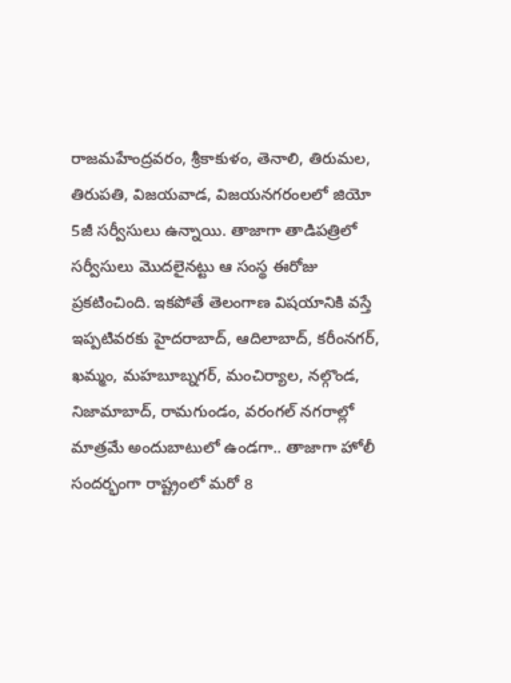రాజమహేంద్రవరం, శ్రీకాకుళం, తెనాలి, తిరుమల, తిరుపతి, విజయవాడ, విజయనగరంలలో జియో 5జీ సర్వీసులు ఉన్నాయి. తాజాగా తాడిపత్రిలో సర్వీసులు మొదలైనట్టు ఆ సంస్థ ఈరోజు ప్రకటించింది. ఇకపోతే తెలంగాణ విషయానికి వస్తే ఇప్పటివరకు హైదరాబాద్, ఆదిలాబాద్, కరీంనగర్, ఖమ్మం, మహబూబ్నగర్, మంచిర్యాల, నల్గొండ, నిజామాబాద్, రామగుండం, వరంగల్ నగరాల్లో మాత్రమే అందుబాటులో ఉండగా.. తాజాగా హోలీ సందర్భంగా రాష్ట్రంలో మరో 8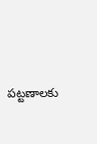పట్టణాలకు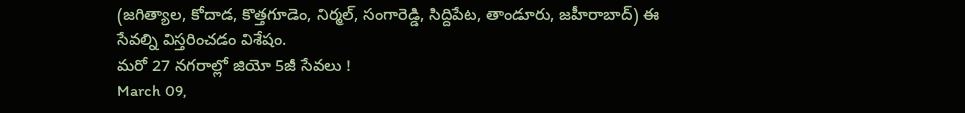(జగిత్యాల, కోదాడ, కొత్తగూడెం, నిర్మల్, సంగారెడ్డి, సిద్దిపేట, తాండూరు, జహీరాబాద్) ఈ సేవల్ని విస్తరించడం విశేషం.
మరో 27 నగరాల్లో జియో 5జీ సేవలు !
March 09,